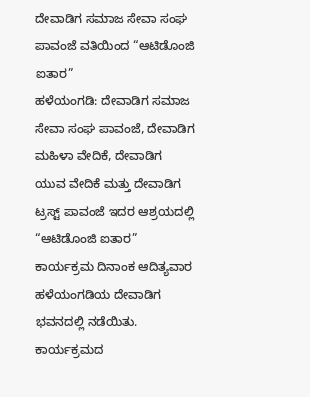ದೇವಾಡಿಗ ಸಮಾಜ ಸೇವಾ ಸಂಘ ಪಾವಂಜೆ ವತಿಯಿಂದ “ಆಟಿಡೊಂಜಿ ಐತಾರ”
ಹಳೆಯಂಗಡಿ: ದೇವಾಡಿಗ ಸಮಾಜ ಸೇವಾ ಸಂಘ ಪಾವಂಜೆ, ದೇವಾಡಿಗ ಮಹಿಳಾ ವೇದಿಕೆ, ದೇವಾಡಿಗ ಯುವ ವೇದಿಕೆ ಮತ್ತು ದೇವಾಡಿಗ ಟ್ರಸ್ಟ್ ಪಾವಂಜೆ ಇದರ ಆಶ್ರಯದಲ್ಲಿ “ಆಟಿಡೊಂಜಿ ಐತಾರ” ಕಾರ್ಯಕ್ರಮ ದಿನಾಂಕ ಆದಿತ್ಯವಾರ ಹಳೆಯಂಗಡಿಯ ದೇವಾಡಿಗ ಭವನದಲ್ಲಿ ನಡೆಯಿತು. ಕಾರ್ಯಕ್ರಮದ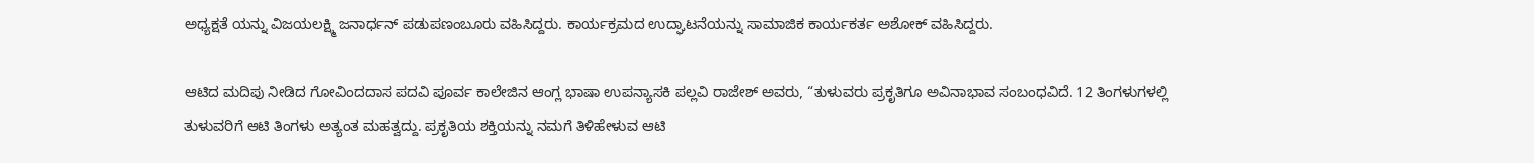ಅಧ್ಯಕ್ಷತೆ ಯನ್ನು ವಿಜಯಲಕ್ಷ್ಮಿ ಜನಾರ್ಧನ್ ಪಡುಪಣಂಬೂರು ವಹಿಸಿದ್ದರು. ಕಾರ್ಯಕ್ರಮದ ಉದ್ಘಾಟನೆಯನ್ನು ಸಾಮಾಜಿಕ ಕಾರ್ಯಕರ್ತ ಅಶೋಕ್ ವಹಿಸಿದ್ದರು.

ಆಟಿದ ಮದಿಪು ನೀಡಿದ ಗೋವಿಂದದಾಸ ಪದವಿ ಪೂರ್ವ ಕಾಲೇಜಿನ ಆಂಗ್ಲ ಭಾಷಾ ಉಪನ್ಯಾಸಕಿ ಪಲ್ಲವಿ ರಾಜೇಶ್ ಅವರು, “ತುಳುವರು ಪ್ರಕೃತಿಗೂ ಅವಿನಾಭಾವ ಸಂಬಂಧವಿದೆ. 12 ತಿಂಗಳುಗಳಲ್ಲಿ ತುಳುವರಿಗೆ ಆಟಿ ತಿಂಗಳು ಅತ್ಯಂತ ಮಹತ್ವದ್ದು. ಪ್ರಕೃತಿಯ ಶಕ್ತಿಯನ್ನು ನಮಗೆ ತಿಳಿಹೇಳುವ ಆಟಿ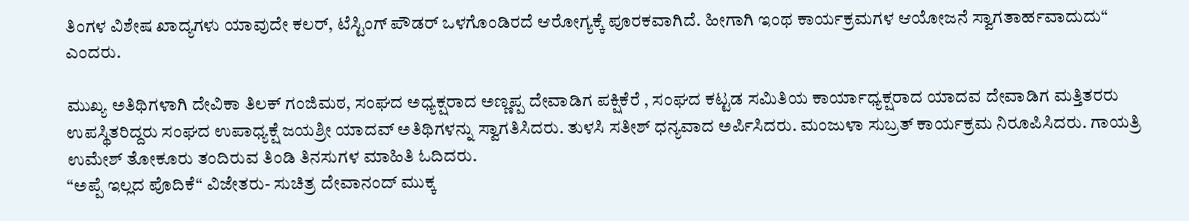ತಿಂಗಳ ವಿಶೇಷ ಖಾದ್ಯಗಳು ಯಾವುದೇ ಕಲರ್, ಟೆಸ್ಟಿಂಗ್ ಪೌಡರ್ ಒಳಗೊಂಡಿರದೆ ಆರೋಗ್ಯಕ್ಕೆ ಪೂರಕವಾಗಿದೆ. ಹೀಗಾಗಿ ಇಂಥ ಕಾರ್ಯಕ್ರಮಗಳ ಆಯೋಜನೆ ಸ್ವಾಗತಾರ್ಹವಾದುದು“ ಎಂದರು.

ಮುಖ್ಯ ಅತಿಥಿಗಳಾಗಿ ದೇವಿಕಾ ತಿಲಕ್ ಗಂಜಿಮಠ, ಸಂಘದ ಅಧ್ಯಕ್ಷರಾದ ಅಣ್ಣಪ್ಪ ದೇವಾಡಿಗ ಪಕ್ಷಿಕೆರೆ , ಸಂಘದ ಕಟ್ಟಡ ಸಮಿತಿಯ ಕಾರ್ಯಾಧ್ಯಕ್ಷರಾದ ಯಾದವ ದೇವಾಡಿಗ ಮತ್ತಿತರರು ಉಪಸ್ಥಿತರಿದ್ದರು ಸಂಘದ ಉಪಾಧ್ಯಕ್ಷೆ ಜಯಶ್ರೀ ಯಾದವ್ ಅತಿಥಿಗಳನ್ನು ಸ್ವಾಗತಿಸಿದರು. ತುಳಸಿ ಸತೀಶ್ ಧನ್ಯವಾದ ಅರ್ಪಿಸಿದರು. ಮಂಜುಳಾ ಸುಬ್ರತ್ ಕಾರ್ಯಕ್ರಮ ನಿರೂಪಿಸಿದರು. ಗಾಯತ್ರಿ ಉಮೇಶ್ ತೋಕೂರು ತಂದಿರುವ ತಿಂಡಿ ತಿನಸುಗಳ ಮಾಹಿತಿ ಓದಿದರು.
“ಅಪ್ಪೆ ಇಲ್ಲದ ಪೊದಿಕೆ“ ವಿಜೇತರು- ಸುಚಿತ್ರ ದೇವಾನಂದ್ ಮುಕ್ಕ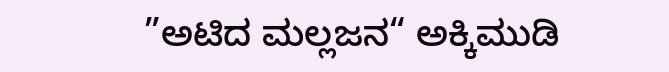”ಅಟಿದ ಮಲ್ಲಜನ“ ಅಕ್ಕಿಮುಡಿ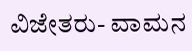ವಿಜೇತರು- ವಾಮನ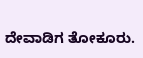ದೇವಾಡಿಗ ತೋಕೂರು.